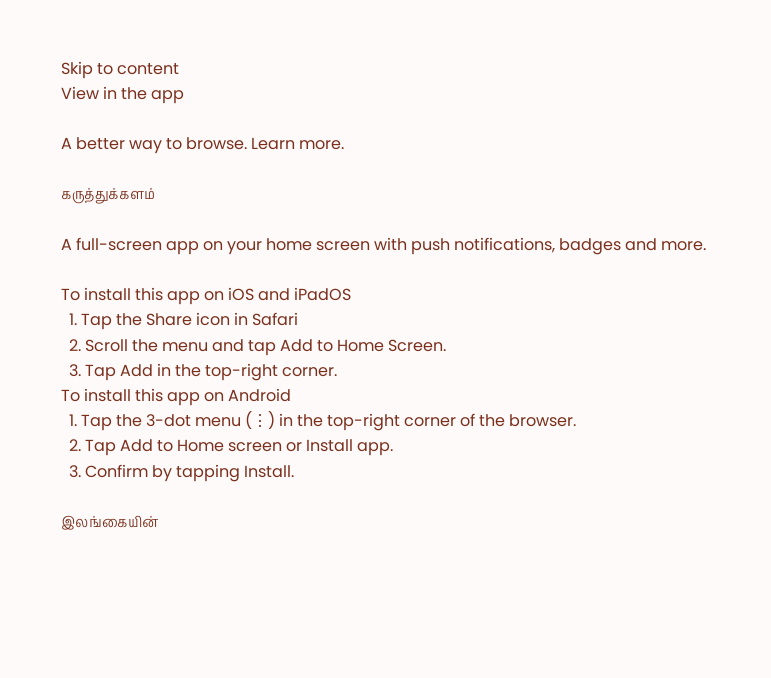Skip to content
View in the app

A better way to browse. Learn more.

கருத்துக்களம்

A full-screen app on your home screen with push notifications, badges and more.

To install this app on iOS and iPadOS
  1. Tap the Share icon in Safari
  2. Scroll the menu and tap Add to Home Screen.
  3. Tap Add in the top-right corner.
To install this app on Android
  1. Tap the 3-dot menu (⋮) in the top-right corner of the browser.
  2. Tap Add to Home screen or Install app.
  3. Confirm by tapping Install.

இலங்கையின்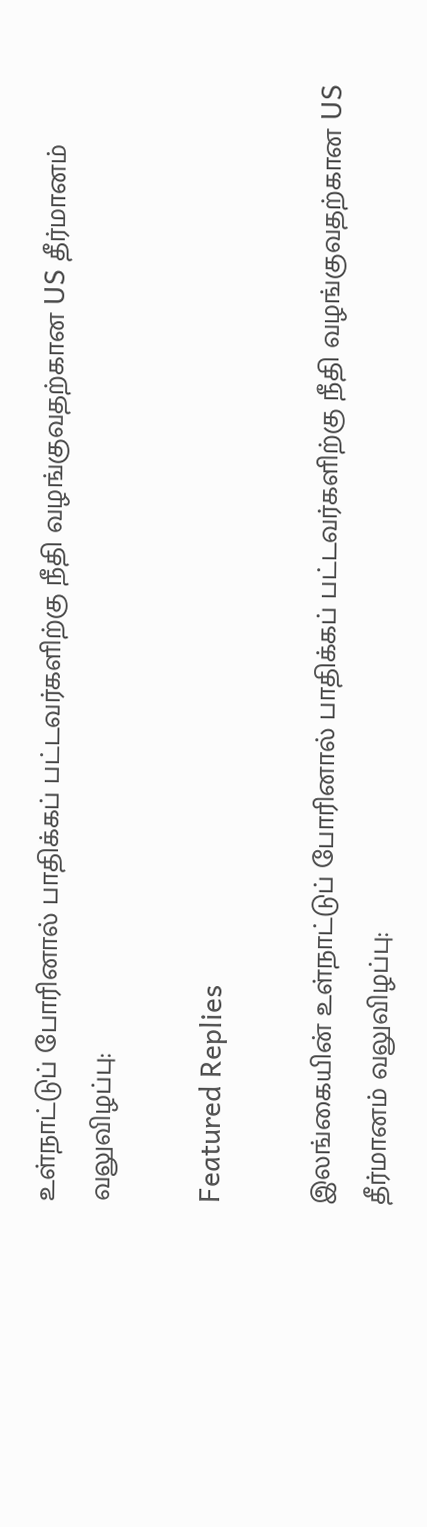உள்நாட்டுப் போரினால் பாதிக்கப் பட்டவர்களிற்கு நீதி வழங்குவதற்கான US தீர்மானம் வலுவிழப்பு:

Featured Replies

இலங்கையின் உள்நாட்டுப் போரினால் பாதிக்கப் பட்டவர்களிற்கு நீதி வழங்குவதற்கான US தீர்மானம் வலுவிழப்பு: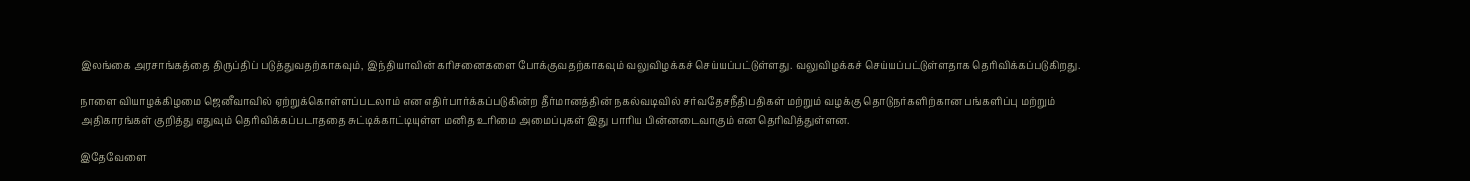இலங்கை அரசாங்கத்தை திருப்திப் படுத்துவதற்காகவும், இந்தியாவின் கரிசனைகளை போக்குவதற்காகவும் வலுவிழக்கச் செய்யப்பட்டுள்ளது. வலுவிழக்கச் செய்யப்பட்டுள்ளதாக தெரிவிக்கப்படுகிறது.

நாளை வியாழக்கிழமை ஜெனீவாவில் ஏற்றுக்கொள்ளப்படலாம் என எதிர்பார்க்கப்படுகின்ற தீர்மானத்தின் நகல்வடிவில் சர்வதேசநீதிபதிகள் மற்றும் வழக்கு தொடுநர்களிற்கான பங்களிப்பு மற்றும்  அதிகாரங்கள் குறித்து எதுவும் தெரிவிக்கப்படாததை சுட்டிக்காட்டியுள்ள மனித உரிமை அமைப்புகள் இது பாரிய பின்னடைவாகும் என தெரிவித்துள்ளன.

இதேவேளை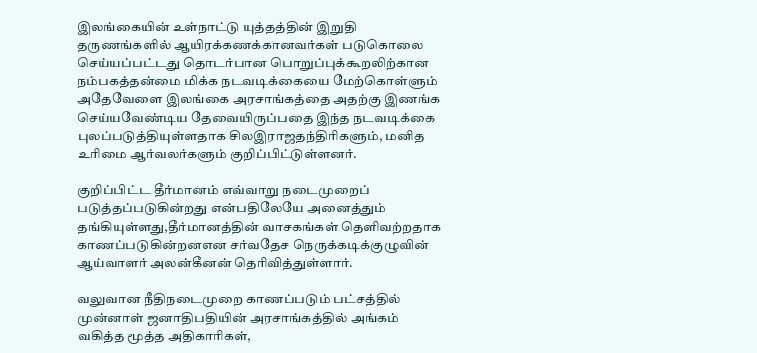இலங்கையின் உள்நாட்டு யுத்தத்தின் இறுதி தருணங்களில் ஆயிரக்கணக்கானவர்கள் படுகொலை செய்யப்பட்டது தொடர்பான பொறுப்புக்கூறலிற்கான நம்பகத்தன்மை மிக்க நடவடிக்கையை மேற்கொள்ளும் அதேவேளை இலங்கை அரசாங்கத்தை அதற்கு இணங்க செய்யவேண்டிய தேவையிருப்பதை இந்த நடவடிக்கை புலப்படுத்தியுள்ளதாக சிலஇராஜதந்திரிகளும், மனித உரிமை ஆர்வலர்களும் குறிப்பிட்டுள்ளனர்.

குறிப்பிட்ட தீர்மானம் எவ்வாறு நடைமுறைப் படுத்தப்படுகின்றது என்பதிலேயே அனைத்தும் தங்கியுள்ளது,தீர்மானத்தின் வாசகங்கள் தெளிவற்றதாக காணப்படுகின்றனஎன சர்வதேச நெருக்கடிக்குழுவின் ஆய்வாளர் அலன்கீனன் தெரிவித்துள்ளார்.

வலுவான நீதிநடைமுறை காணப்படும் பட்சத்தில் முன்னாள் ஜனாதிபதியின் அரசாங்கத்தில் அங்கம் வகித்த மூத்த அதிகாரிகள்,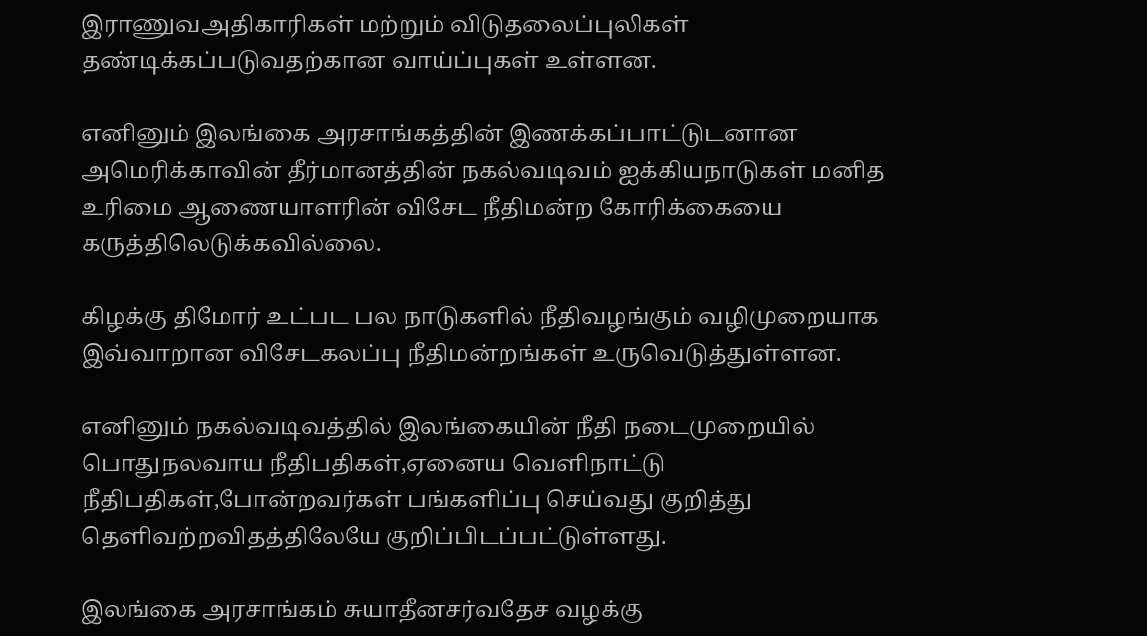இராணுவஅதிகாரிகள் மற்றும் விடுதலைப்புலிகள் தண்டிக்கப்படுவதற்கான வாய்ப்புகள் உள்ளன.

எனினும் இலங்கை அரசாங்கத்தின் இணக்கப்பாட்டுடனான அமெரிக்காவின் தீர்மானத்தின் நகல்வடிவம் ஐக்கியநாடுகள் மனித உரிமை ஆணையாளரின் விசேட நீதிமன்ற கோரிக்கையை கருத்திலெடுக்கவில்லை.

கிழக்கு திமோர் உட்பட பல நாடுகளில் நீதிவழங்கும் வழிமுறையாக இவ்வாறான விசேடகலப்பு நீதிமன்றங்கள் உருவெடுத்துள்ளன.

எனினும் நகல்வடிவத்தில் இலங்கையின் நீதி நடைமுறையில் பொதுநலவாய நீதிபதிகள்,ஏனைய வெளிநாட்டு நீதிபதிகள்,போன்றவர்கள் பங்களிப்பு செய்வது குறித்து தெளிவற்றவிதத்திலேயே குறிப்பிடப்பட்டுள்ளது.

இலங்கை அரசாங்கம் சுயாதீனசர்வதேச வழக்கு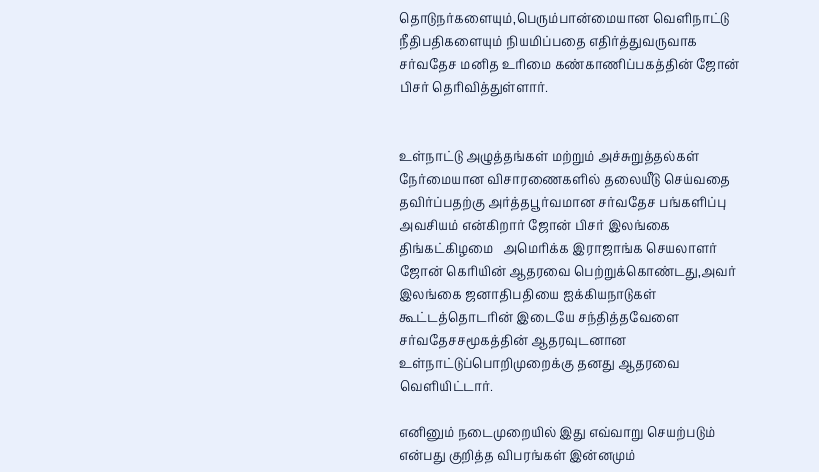தொடுநர்களையும்,பெரும்பான்மையான வெளிநாட்டு நீதிபதிகளையும் நியமிப்பதை எதிர்த்துவருவாக சர்வதேச மனித உரிமை கண்காணிப்பகத்தின் ஜோன் பிசர் தெரிவித்துள்ளார்.


உள்நாட்டு அழுத்தங்கள் மற்றும் அச்சுறுத்தல்கள் நேர்மையான விசாரணைகளில் தலையீடு செய்வதை தவிர்ப்பதற்கு அர்த்தபூர்வமான சர்வதேச பங்களிப்பு அவசியம் என்கிறார் ஜோன் பிசர் இலங்கை திங்கட்கிழமை   அமெரிக்க இராஜாங்க செயலாளர் ஜோன் கெரியின் ஆதரவை பெற்றுக்கொண்டது,அவர் இலங்கை ஜனாதிபதியை ஐக்கியநாடுகள் கூட்டத்தொடரின் இடையே சந்தித்தவேளை சர்வதேசசமூகத்தின் ஆதரவுடனான உள்நாட்டுப்பொறிமுறைக்கு தனது ஆதரவை வெளியிட்டார்.

எனினும் நடைமுறையில் இது எவ்வாறு செயற்படும் என்பது குறித்த விபரங்கள் இன்னமும்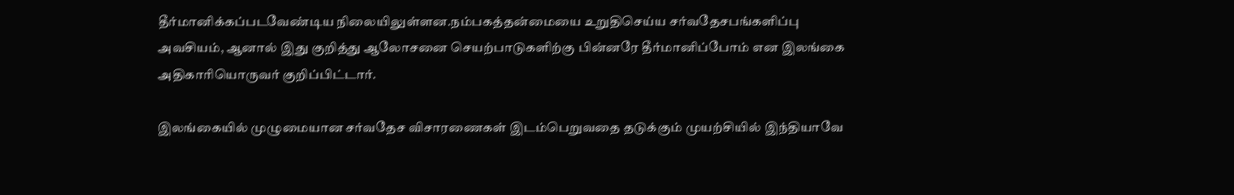தீர்மானிக்கப்படவேண்டிய நிலையிலுள்ளன.நம்பகத்தன்மையை உறுதிசெய்ய சர்வதேசபங்களிப்பு அவசியம், ஆனால் இது குறித்து ஆலோசனை செயற்பாடுகளிற்கு பின்னரே தீர்மானிப்போம் என இலங்கை அதிகாரியொருவர் குறிப்பிட்டார்.

இலங்கையில் முழுமையான சர்வதேச விசாரணைகள் இடம்பெறுவதை தடுக்கும் முயற்சியில் இந்தியாவே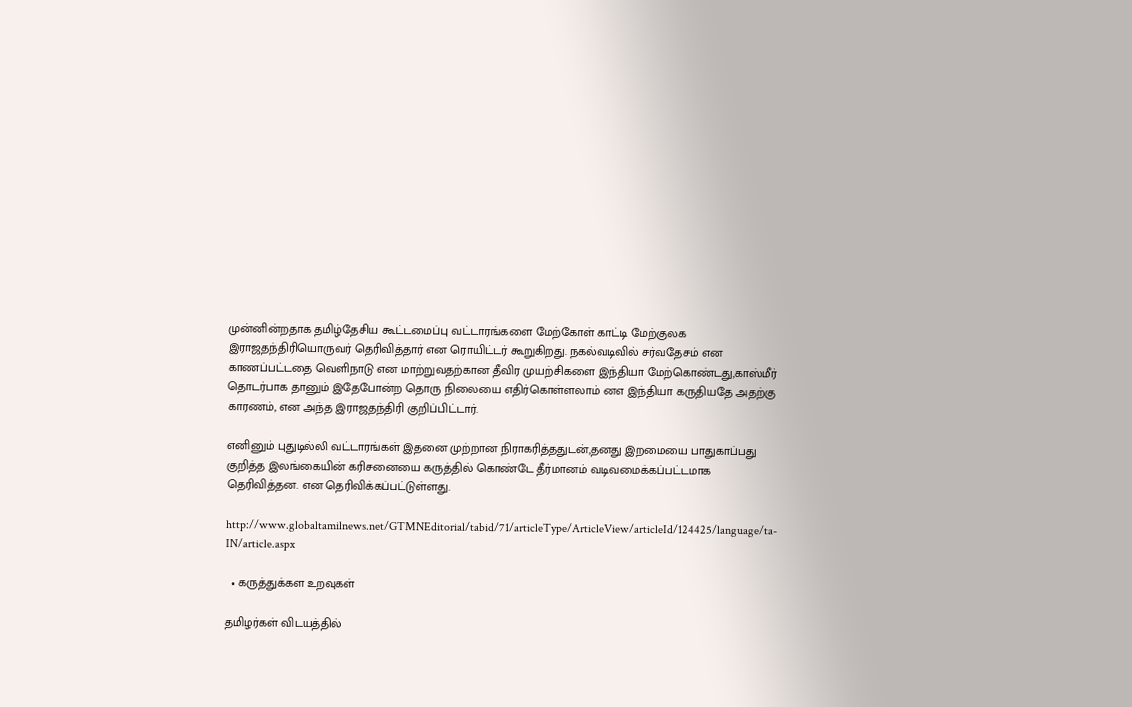முன்னின்றதாக தமிழ்தேசிய கூட்டமைப்பு வட்டாரங்களை மேற்கோள் காட்டி மேற்குலக இராஜதந்திரியொருவர் தெரிவித்தார் என ரொயிட்டர் கூறுகிறது. நகல்வடிவில் சர்வதேசம் என காணப்பட்டதை வெளிநாடு என மாற்றுவதற்கான தீவிர முயற்சிகளை இந்தியா மேற்கொண்டது,காஸ்மீர் தொடர்பாக தானும் இதேபோன்ற தொரு நிலையை எதிர்கொள்ளலாம் னஎ இந்தியா கருதியதே அதற்கு காரணம், என அந்த இராஜதந்திரி குறிப்பிட்டார்.

எனினும் புதுடில்லி வட்டாரங்கள் இதனை முற்றான நிராகரித்ததுடன்,தனது இறமையை பாதுகாப்பது குறித்த இலங்கையின் கரிசனையை கருத்தில் கொண்டே தீர்மானம் வடிவமைக்கப்பட்டமாக தெரிவித்தன. என தெரிவிக்கப்பட்டுள்ளது.

http://www.globaltamilnews.net/GTMNEditorial/tabid/71/articleType/ArticleView/articleId/124425/language/ta-IN/article.aspx

  • கருத்துக்கள உறவுகள்

தமிழர்கள் விடயத்தில்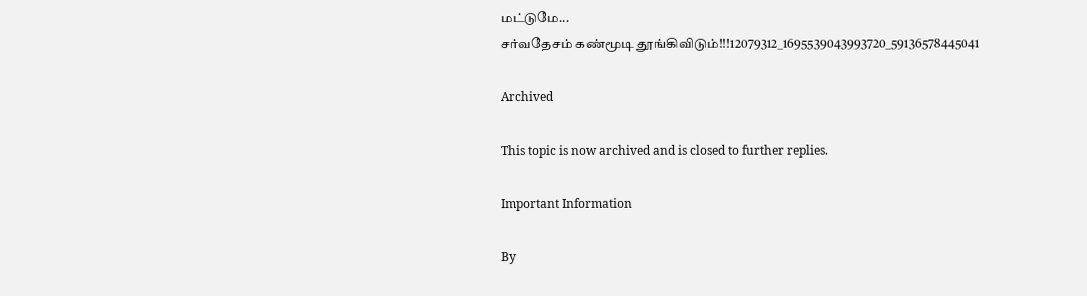மட்டுமே...
சர்வதேசம் கண்மூடி தூங்கிவிடும்!!!12079312_1695539043993720_59136578445041

Archived

This topic is now archived and is closed to further replies.

Important Information

By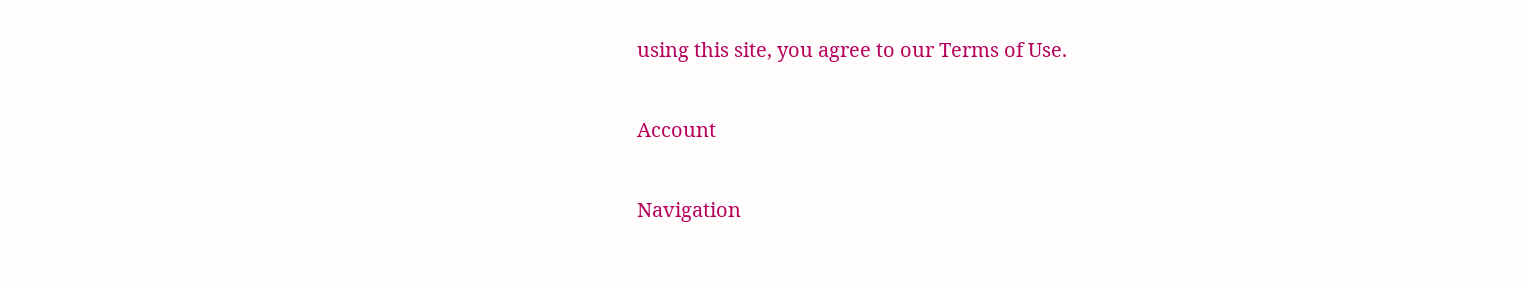using this site, you agree to our Terms of Use.

Account

Navigation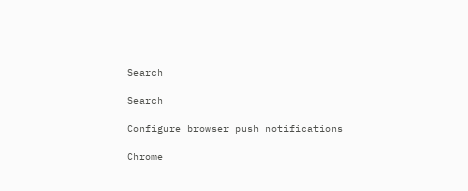Search

Search

Configure browser push notifications

Chrome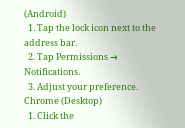(Android)
  1. Tap the lock icon next to the address bar.
  2. Tap Permissions → Notifications.
  3. Adjust your preference.
Chrome (Desktop)
  1. Click the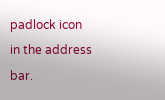padlock icon in the address bar.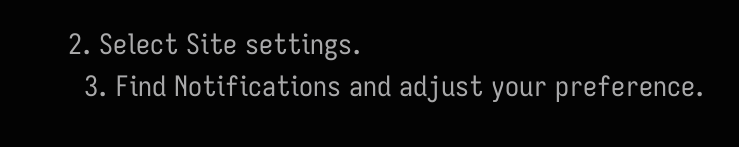2. Select Site settings.
  3. Find Notifications and adjust your preference.